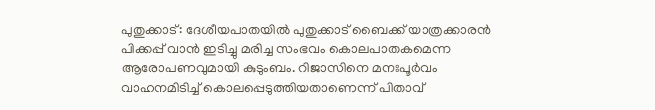പുതുക്കാട്: ദേശീയപാതയിൽ പുതുക്കാട് ബൈക്ക് യാത്രക്കാരൻ പിക്കപ്പ് വാൻ ഇടിച്ചു മരിച്ച സംഭവം കൊലപാതകമെന്ന ആരോപണവുമായി കുടുംബം. റിജാസിനെ മനഃപൂർവം വാഹനമിടിച്ച് കൊലപ്പെടുത്തിയതാണെന്ന് പിതാവ്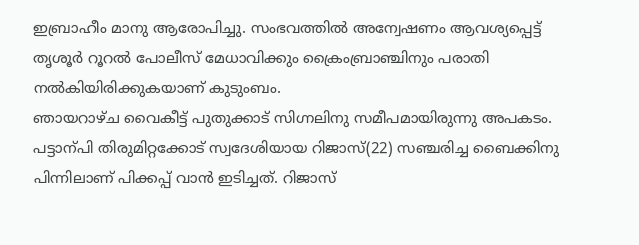ഇബ്രാഹീം മാനു ആരോപിച്ചു. സംഭവത്തിൽ അന്വേഷണം ആവശ്യപ്പെട്ട് തൃശൂർ റൂറൽ പോലീസ് മേധാവിക്കും ക്രൈംബ്രാഞ്ചിനും പരാതി നൽകിയിരിക്കുകയാണ് കുടുംബം.
ഞായറാഴ്ച വൈകീട്ട് പുതുക്കാട് സിഗ്നലിനു സമീപമായിരുന്നു അപകടം. പട്ടാന്പി തിരുമിറ്റക്കോട് സ്വദേശിയായ റിജാസ്(22) സഞ്ചരിച്ച ബൈക്കിനു പിന്നിലാണ് പിക്കപ്പ് വാൻ ഇടിച്ചത്. റിജാസ്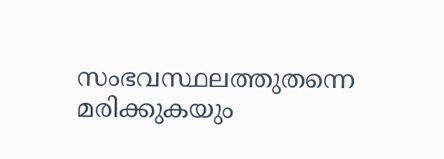സംഭവസ്ഥലത്തുതന്നെ മരിക്കുകയും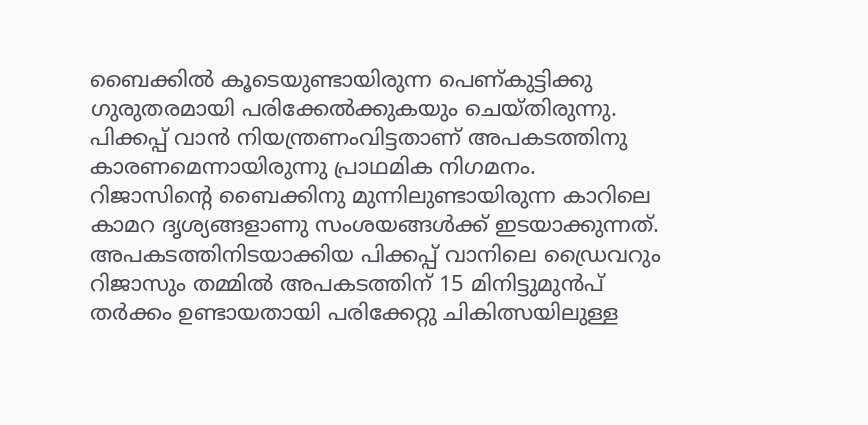ബൈക്കിൽ കൂടെയുണ്ടായിരുന്ന പെണ്കുട്ടിക്കു ഗുരുതരമായി പരിക്കേൽക്കുകയും ചെയ്തിരുന്നു. പിക്കപ്പ് വാൻ നിയന്ത്രണംവിട്ടതാണ് അപകടത്തിനു കാരണമെന്നായിരുന്നു പ്രാഥമിക നിഗമനം.
റിജാസിന്റെ ബൈക്കിനു മുന്നിലുണ്ടായിരുന്ന കാറിലെ കാമറ ദൃശ്യങ്ങളാണു സംശയങ്ങൾക്ക് ഇടയാക്കുന്നത്. അപകടത്തിനിടയാക്കിയ പിക്കപ്പ് വാനിലെ ഡ്രൈവറും റിജാസും തമ്മിൽ അപകടത്തിന് 15 മിനിട്ടുമുൻപ് തർക്കം ഉണ്ടായതായി പരിക്കേറ്റു ചികിത്സയിലുള്ള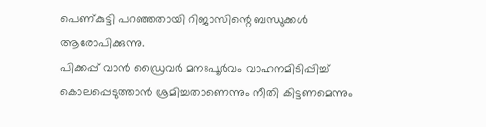പെണ്കുട്ടി പറഞ്ഞതായി റിജാസിന്റെ ബന്ധുക്കൾ ആരോപിക്കുന്നു.
പിക്കപ്പ് വാൻ ഡ്രൈവർ മനഃപൂർവം വാഹനമിടിപ്പിച്ച് കൊലപ്പെടുത്താൻ ശ്രമിച്ചതാണെന്നും നീതി കിട്ടണമെന്നും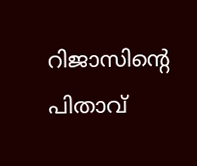റിജാസിന്റെ പിതാവ്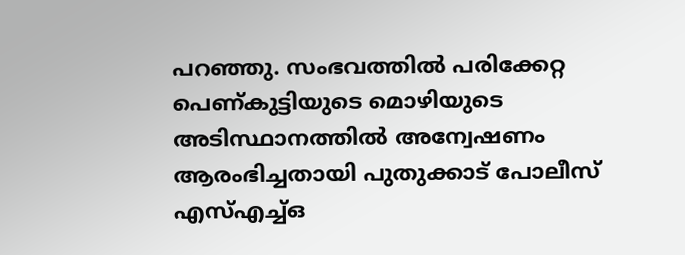പറഞ്ഞു. സംഭവത്തിൽ പരിക്കേറ്റ പെണ്കുട്ടിയുടെ മൊഴിയുടെ അടിസ്ഥാനത്തിൽ അന്വേഷണം ആരംഭിച്ചതായി പുതുക്കാട് പോലീസ് എസ്എച്ച്ഒ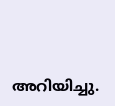അറിയിച്ചു.